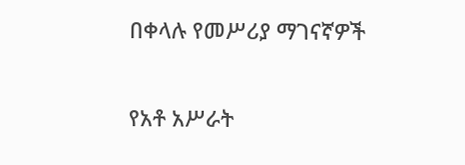በቀላሉ የመሥሪያ ማገናኛዎች

የአቶ አሥራት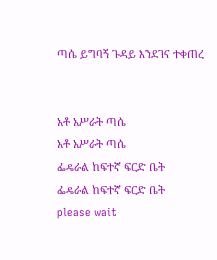ጣሴ ይግባኝ ጉዳይ እንደገና ተቀጠረ


አቶ አሥራት ጣሴ
አቶ አሥራት ጣሴ
ፌዴራል ከፍተኛ ፍርድ ቤት
ፌዴራል ከፍተኛ ፍርድ ቤት
please wait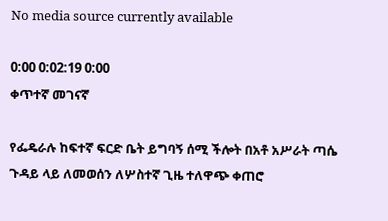No media source currently available

0:00 0:02:19 0:00
ቀጥተኛ መገናኛ

የፌዴራሉ ከፍተኛ ፍርድ ቤት ይግባኝ ሰሚ ችሎት በአቶ አሥራት ጣሴ ጉዳይ ላይ ለመወሰን ለሦስተኛ ጊዜ ተለዋጭ ቀጠሮ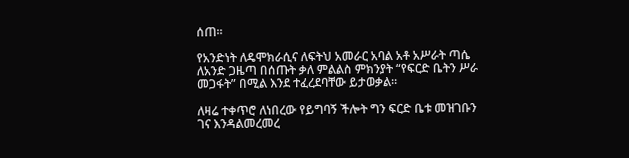ሰጠ።

የአንድነት ለዴሞክራሲና ለፍትህ አመራር አባል አቶ አሥራት ጣሴ ለአንድ ጋዜጣ በሰጡት ቃለ ምልልስ ምክንያት “የፍርድ ቤትን ሥራ መጋፋት” በሚል እንደ ተፈረደባቸው ይታወቃል።

ለዛሬ ተቀጥሮ ለነበረው የይግባኝ ችሎት ግን ፍርድ ቤቱ መዝገቡን ገና እንዳልመረመረ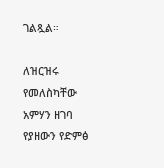ገልጿል።

ለዝርዝሩ የመለስካቸው አምሃን ዘገባ የያዘውን የድምፅ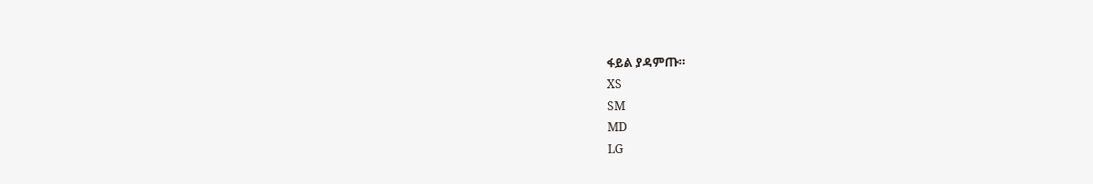ፋይል ያዳምጡ።
XS
SM
MD
LG